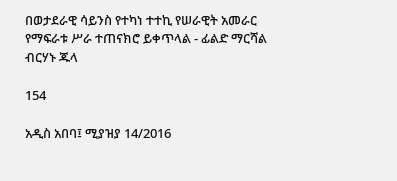በወታደራዊ ሳይንስ የተካነ ተተኪ የሠራዊት አመራር የማፍራቱ ሥራ ተጠናክሮ ይቀጥላል - ፊልድ ማርሻል ብርሃኑ ጁላ

154

አዲስ አበባ፤ ሚያዝያ 14/2016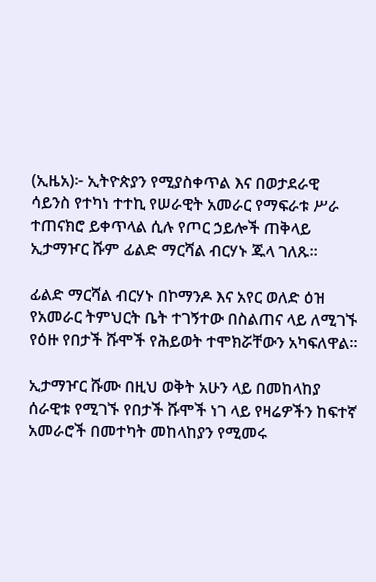(ኢዜአ)፦ ኢትዮጵያን የሚያስቀጥል እና በወታደራዊ ሳይንስ የተካነ ተተኪ የሠራዊት አመራር የማፍራቱ ሥራ ተጠናክሮ ይቀጥላል ሲሉ የጦር ኃይሎች ጠቅላይ ኢታማዦር ሹም ፊልድ ማርሻል ብርሃኑ ጁላ ገለጹ፡፡

ፊልድ ማርሻል ብርሃኑ በኮማንዶ እና አየር ወለድ ዕዝ የአመራር ትምህርት ቤት ተገኝተው በስልጠና ላይ ለሚገኙ የዕዙ የበታች ሹሞች የሕይወት ተሞክሯቸውን አካፍለዋል።

ኢታማዦር ሹሙ በዚህ ወቅት አሁን ላይ በመከላከያ ሰራዊቱ የሚገኙ የበታች ሹሞች ነገ ላይ የዛሬዎችን ከፍተኛ አመራሮች በመተካት መከላከያን የሚመሩ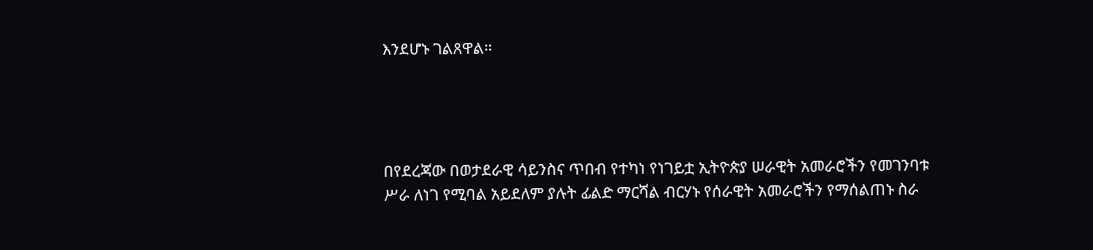እንደሆኑ ገልጸዋል።




በየደረጃው በወታደራዊ ሳይንስና ጥበብ የተካነ የነገይቷ ኢትዮጵያ ሠራዊት አመራሮችን የመገንባቱ ሥራ ለነገ የሚባል አይደለም ያሉት ፊልድ ማርሻል ብርሃኑ የሰራዊት አመራሮችን የማሰልጠኑ ስራ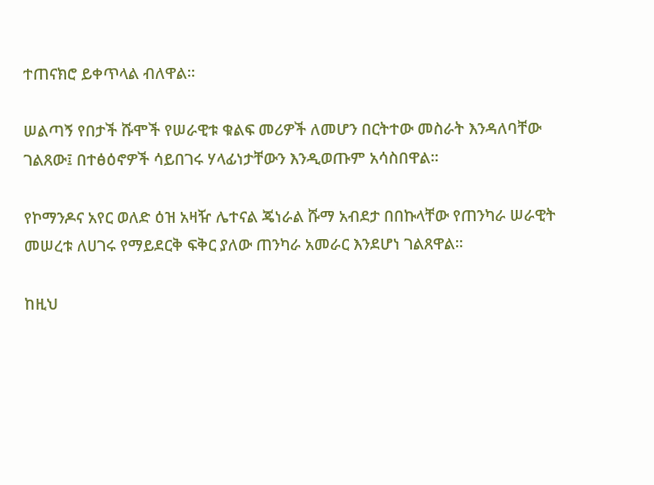ተጠናክሮ ይቀጥላል ብለዋል፡፡

ሠልጣኝ የበታች ሹሞች የሠራዊቱ ቁልፍ መሪዎች ለመሆን በርትተው መስራት እንዳለባቸው ገልጸው፤ በተፅዕኖዎች ሳይበገሩ ሃላፊነታቸውን እንዲወጡም አሳስበዋል፡፡

የኮማንዶና አየር ወለድ ዕዝ አዛዥ ሌተናል ጄነራል ሹማ አብደታ በበኩላቸው የጠንካራ ሠራዊት መሠረቱ ለሀገሩ የማይደርቅ ፍቅር ያለው ጠንካራ አመራር እንደሆነ ገልጸዋል፡፡

ከዚህ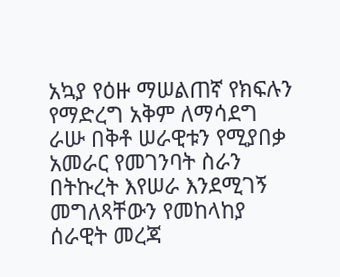አኳያ የዕዙ ማሠልጠኛ የክፍሉን የማድረግ አቅም ለማሳደግ ራሡ በቅቶ ሠራዊቱን የሚያበቃ አመራር የመገንባት ስራን በትኩረት እየሠራ እንደሚገኝ መግለጻቸውን የመከላከያ ሰራዊት መረጃ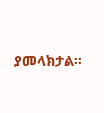ያመላክታል፡፡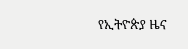የኢትዮጵያ ዜና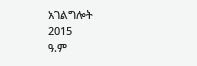አገልግሎት
2015
ዓ.ም